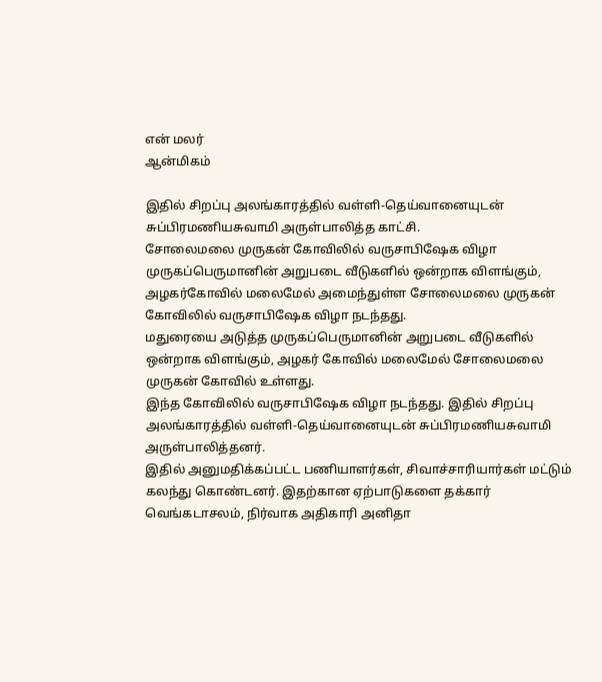என் மலர்
ஆன்மிகம்

இதில் சிறப்பு அலங்காரத்தில் வள்ளி-தெய்வானையுடன் சுப்பிரமணியசுவாமி அருள்பாலித்த காட்சி.
சோலைமலை முருகன் கோவிலில் வருசாபிஷேக விழா
முருகப்பெருமானின் அறுபடை வீடுகளில் ஒன்றாக விளங்கும், அழகர்கோவில் மலைமேல் அமைந்துள்ள சோலைமலை முருகன் கோவிலில் வருசாபிஷேக விழா நடந்தது.
மதுரையை அடுத்த முருகப்பெருமானின் அறுபடை வீடுகளில் ஒன்றாக விளங்கும், அழகர் கோவில் மலைமேல் சோலைமலை முருகன் கோவில் உள்ளது.
இந்த கோவிலில் வருசாபிஷேக விழா நடந்தது. இதில் சிறப்பு அலங்காரத்தில் வள்ளி-தெய்வானையுடன் சுப்பிரமணியசுவாமி அருள்பாலித்தனர்.
இதில் அனுமதிக்கப்பட்ட பணியாளர்கள், சிவாச்சாரியார்கள் மட்டும் கலந்து கொண்டனர். இதற்கான ஏற்பாடுகளை தக்கார் வெங்கடாசலம், நிர்வாக அதிகாரி அனிதா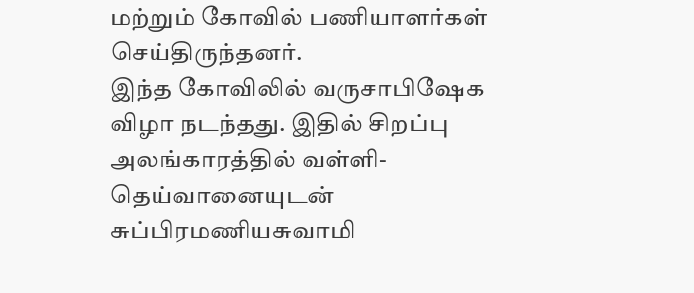மற்றும் கோவில் பணியாளர்கள் செய்திருந்தனர்.
இந்த கோவிலில் வருசாபிஷேக விழா நடந்தது. இதில் சிறப்பு அலங்காரத்தில் வள்ளி-தெய்வானையுடன் சுப்பிரமணியசுவாமி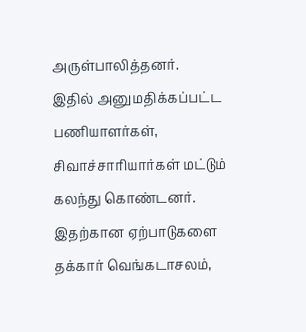அருள்பாலித்தனர்.
இதில் அனுமதிக்கப்பட்ட பணியாளர்கள், சிவாச்சாரியார்கள் மட்டும் கலந்து கொண்டனர். இதற்கான ஏற்பாடுகளை தக்கார் வெங்கடாசலம்,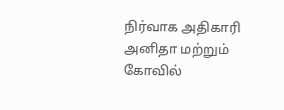நிர்வாக அதிகாரி அனிதா மற்றும் கோவில்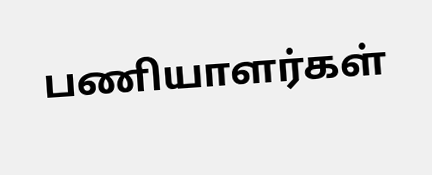பணியாளர்கள்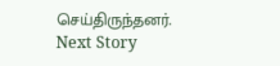செய்திருந்தனர்.
Next Story